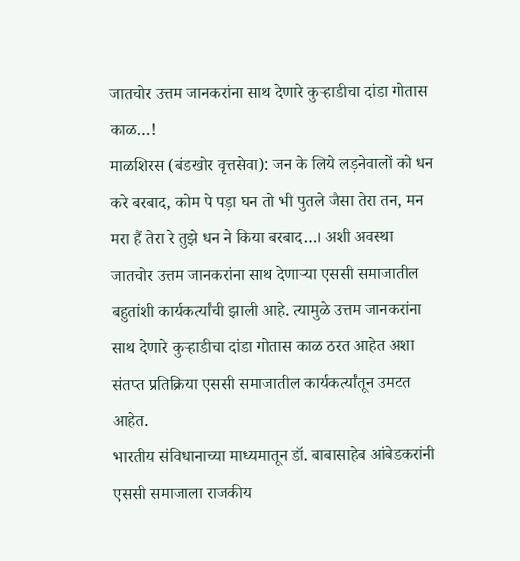जातचोर उत्तम जानकरांना साथ देणारे कुऱ्हाडीचा दांडा गोतास काळ…!
माळशिरस (बंडखोर वृत्तसेवा): जन के लिये लड़नेवालों को धन करे बरबाद, कोम पे पड़ा घन तो भी पुतले जैसा तेरा तन, मन मरा हैं तेरा रे तुझे धन ने किया बरबाद…। अशी अवस्था जातचोर उत्तम जानकरांना साथ देणाऱ्या एससी समाजातील बहुतांशी कार्यकर्त्यांची झाली आहे. त्यामुळे उत्तम जानकरांना साथ देणारे कुऱ्हाडीचा दांडा गोतास काळ ठरत आहेत अशा संतप्त प्रतिक्रिया एससी समाजातील कार्यकर्त्यांतून उमटत आहेत.
भारतीय संविधानाच्या माध्यमातून डॉ. बाबासाहेब आंबेडकरांनी एससी समाजाला राजकीय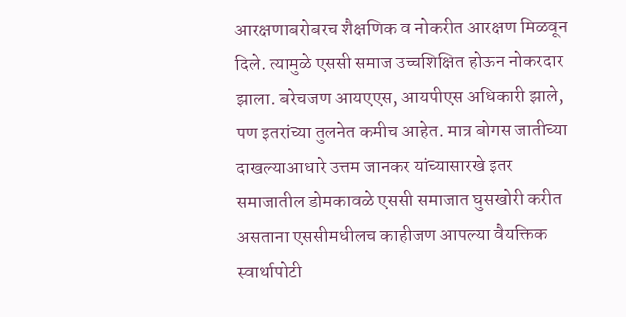आरक्षणाबरोबरच शैक्षणिक व नोकरीत आरक्षण मिळवून दिले. त्यामुळे एससी समाज उच्चशिक्षित होऊन नोकरदार झाला. बरेचजण आयएएस, आयपीएस अधिकारी झाले, पण इतरांच्या तुलनेत कमीच आहेत. मात्र बोगस जातीच्या दाखल्याआधारे उत्तम जानकर यांच्यासारखे इतर समाजातील डोमकावळे एससी समाजात घुसखोरी करीत असताना एससीमधीलच काहीजण आपल्या वैयक्तिक स्वार्थापोटी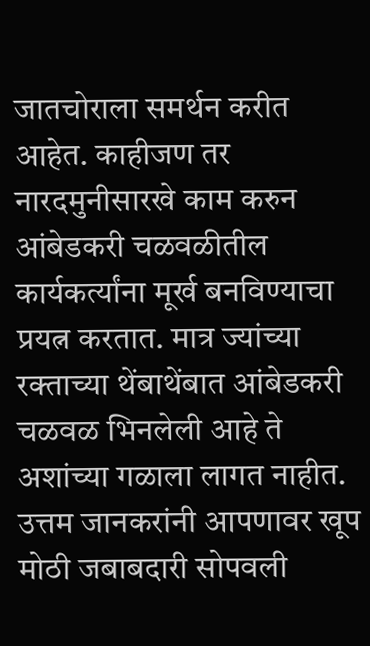जातचोराला समर्थन करीत आहेत. काहीजण तर नारदमुनीसारखे काम करुन आंबेडकरी चळवळीतील कार्यकर्त्यांना मूर्ख बनविण्याचा प्रयत्न करतात. मात्र ज्यांच्या रक्ताच्या थेंबाथेंबात आंबेडकरी चळवळ भिनलेली आहे ते अशांच्या गळाला लागत नाहीत. उत्तम जानकरांनी आपणावर खूप मोठी जबाबदारी सोपवली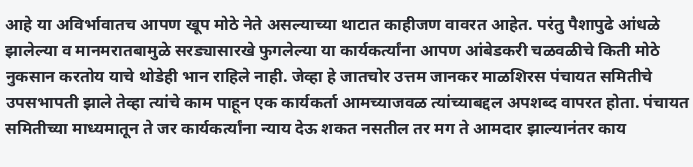आहे या अविर्भावातच आपण खूप मोठे नेते असल्याच्या थाटात काहीजण वावरत आहेत. परंतु पैशापुढे आंधळे झालेल्या व मानमरातबामुळे सरड्यासारखे फुगलेल्या या कार्यकर्त्यांना आपण आंबेडकरी चळवळीचे किती मोठे नुकसान करतोय याचे थोडेही भान राहिले नाही. जेव्हा हे जातचोर उत्तम जानकर माळशिरस पंचायत समितीचे उपसभापती झाले तेव्हा त्यांचे काम पाहून एक कार्यकर्ता आमच्याजवळ त्यांच्याबद्दल अपशब्द वापरत होता. पंचायत समितीच्या माध्यमातून ते जर कार्यकर्त्यांना न्याय देऊ शकत नसतील तर मग ते आमदार झाल्यानंतर काय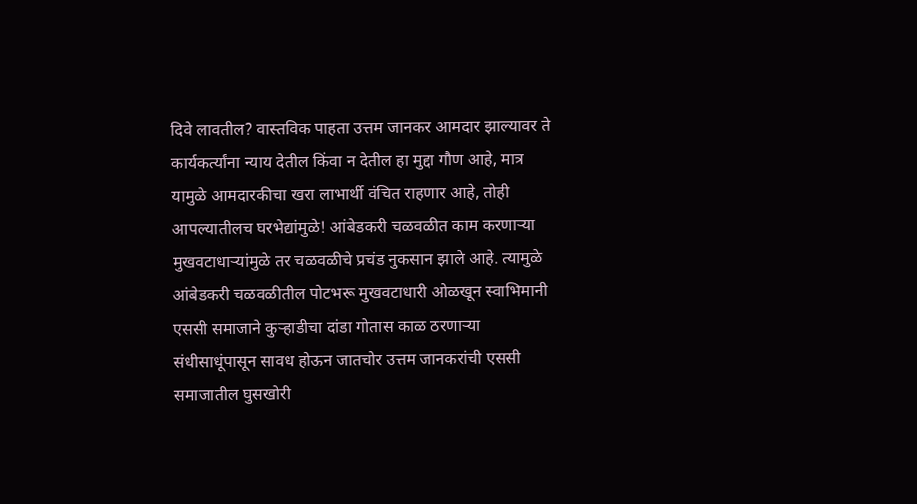दिवे लावतील? वास्तविक पाहता उत्तम जानकर आमदार झाल्यावर ते कार्यकर्त्यांना न्याय देतील किंवा न देतील हा मुद्दा गौण आहे, मात्र यामुळे आमदारकीचा खरा लाभार्थी वंचित राहणार आहे, तोही आपल्यातीलच घरभेद्यांमुळे! आंबेडकरी चळवळीत काम करणाऱ्या मुखवटाधाऱ्यांमुळे तर चळवळीचे प्रचंड नुकसान झाले आहे. त्यामुळे आंबेडकरी चळवळीतील पोटभरू मुखवटाधारी ओळखून स्वाभिमानी एससी समाजाने कुऱ्हाडीचा दांडा गोतास काळ ठरणाऱ्या संधीसाधूंपासून सावध होऊन जातचोर उत्तम जानकरांची एससी समाजातील घुसखोरी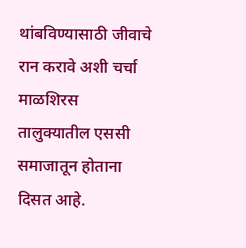थांबविण्यासाठी जीवाचे रान करावे अशी चर्चा माळशिरस तालुक्यातील एससी समाजातून होताना दिसत आहे.